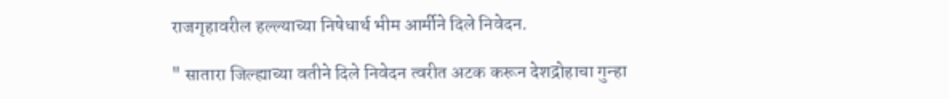राजगृहावरील हल्ल्याच्या निषेधार्थ भीम आर्मीने दिले निवेदन.

" सातारा जिल्ह्याच्या वतीने दिले निवेदन त्वरीत अटक करून देशद्रोहाचा गुन्हा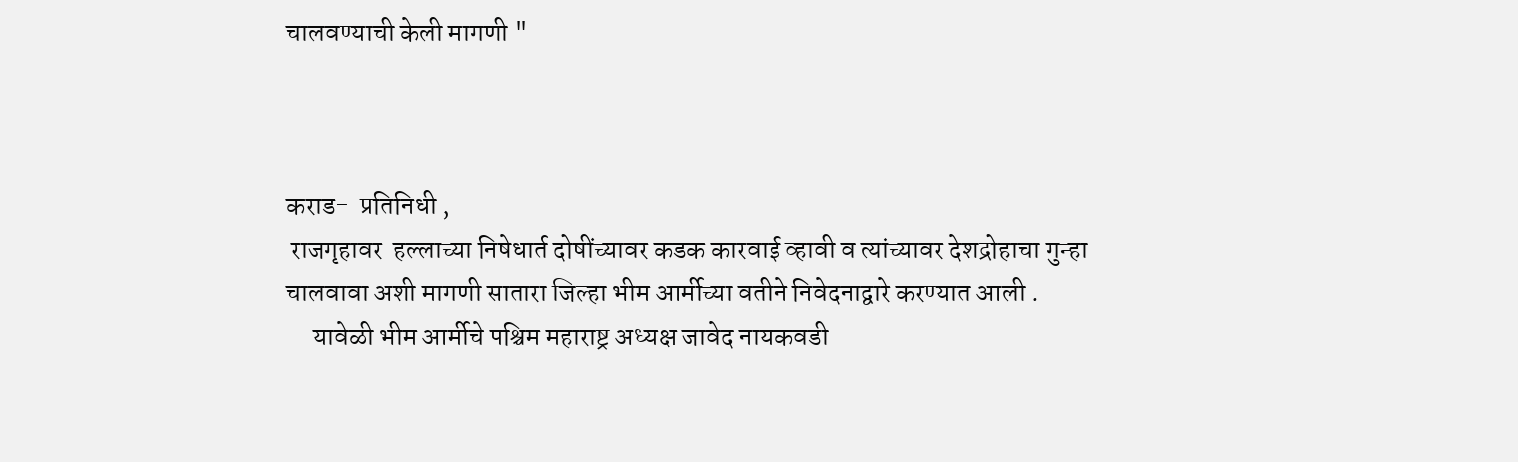चालवण्याची केली मागणी "



कराड-  प्रतिनिधी ,
 राजगृहावर  हल्लाच्या निषेधार्त दोषींच्यावर कडक कारवाई व्हावी व त्यांच्यावर देशद्रोहाचा गुन्हा चालवावा अशी मागणी सातारा जिल्हा भीम आर्मीच्या वतीने निवेदनाद्वारे करण्यात आली .
     यावेळी भीम आर्मीचे पश्चिम महाराष्ट्र अध्यक्ष जावेद नायकवडी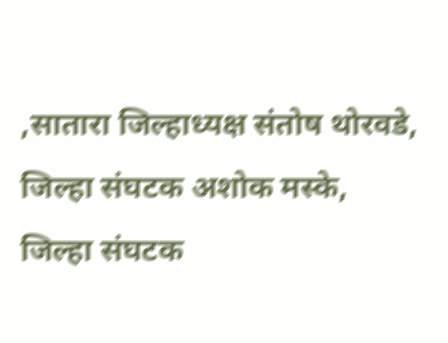,सातारा जिल्हाध्यक्ष संतोष थोरवडे, जिल्हा संघटक अशोक मस्के, जिल्हा संघटक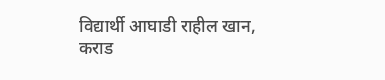विद्यार्थी आघाडी राहील खान, कराड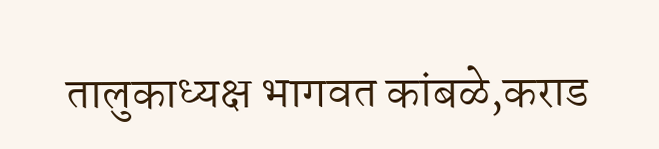तालुकाध्यक्ष भागवत कांबळे,कराड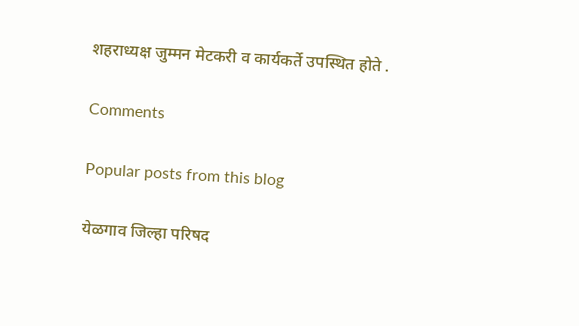शहराध्यक्ष जुम्मन मेटकरी व कार्यकर्ते उपस्थित होते .

Comments

Popular posts from this blog

येळगाव जिल्हा परिषद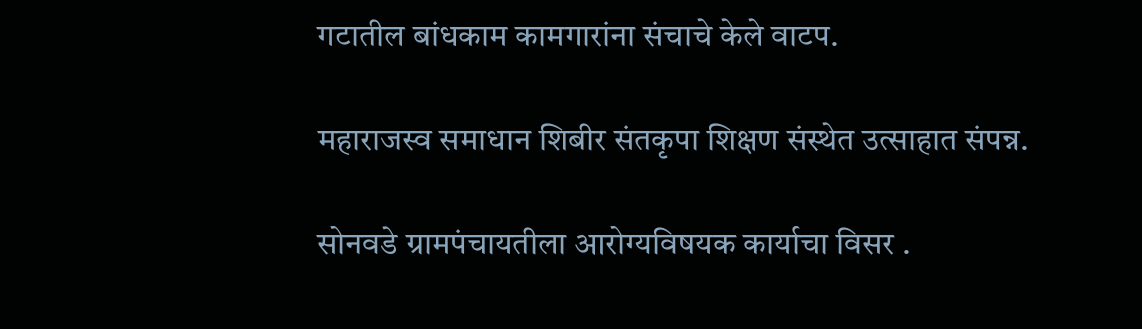गटातील बांधकाम कामगारांना संचाचे केले वाटप.

महाराजस्व समाधान शिबीर संतकृपा शिक्षण संस्थेत उत्साहात संपन्न.

सोनवडे ग्रामपंचायतीला आरोग्यविषयक कार्याचा विसर .